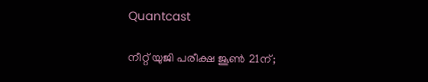Quantcast

നീറ്റ് യുജി പരീക്ഷ ജൂണ്‍ 21ന്;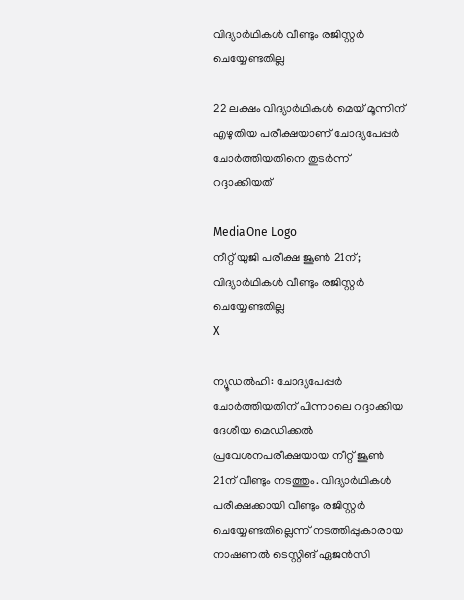വിദ്യാര്‍ഥികള്‍ വീണ്ടും രജിസ്റ്റര്‍ ചെയ്യേണ്ടതില്ല

22 ലക്ഷം വിദ്യാര്‍ഥികള്‍ മെയ് മൂന്നിന് എഴുതിയ പരീക്ഷയാണ് ചോദ്യപേപ്പര്‍ ചോര്‍ത്തിയതിനെ തുടര്‍ന്ന് റദ്ദാക്കിയത്

MediaOne Logo
നീറ്റ് യുജി പരീക്ഷ ജൂണ്‍ 21ന്; വിദ്യാര്‍ഥികള്‍ വീണ്ടും രജിസ്റ്റര്‍ ചെയ്യേണ്ടതില്ല
X

ന്യൂഡല്‍ഹി: ചോദ്യപേപ്പര്‍ ചോര്‍ത്തിയതിന് പിന്നാലെ റദ്ദാക്കിയ ദേശീയ മെഡിക്കല്‍ പ്രവേശനപരീക്ഷയായ നീറ്റ് ജൂണ്‍ 21ന് വീണ്ടും നടത്തും. വിദ്യാര്‍ഥികള്‍ പരീക്ഷക്കായി വീണ്ടും രജിസ്റ്റര്‍ ചെയ്യേണ്ടതില്ലെന്ന് നടത്തിപ്പുകാരായ നാഷണല്‍ ടെസ്റ്റിങ് ഏജന്‍സി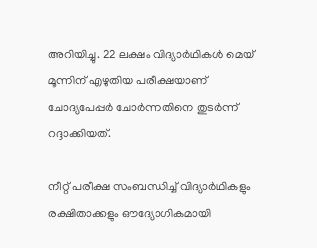അറിയിച്ചു. 22 ലക്ഷം വിദ്യാര്‍ഥികള്‍ മെയ് മൂന്നിന് എഴുതിയ പരീക്ഷയാണ് ചോദ്യപേപ്പര്‍ ചോര്‍ന്നതിനെ തുടര്‍ന്ന് റദ്ദാക്കിയത്.

നീറ്റ് പരീക്ഷ സംബന്ധിച്ച് വിദ്യാര്‍ഥികളും രക്ഷിതാക്കളും ഔദ്യോഗികമായി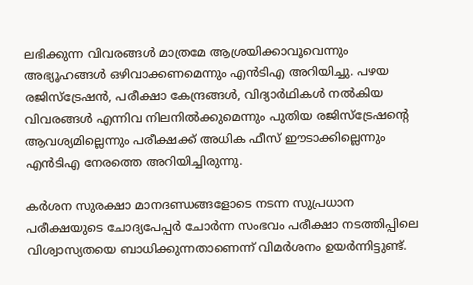ലഭിക്കുന്ന വിവരങ്ങള്‍ മാത്രമേ ആശ്രയിക്കാവൂവെന്നും അഭ്യൂഹങ്ങള്‍ ഒഴിവാക്കണമെന്നും എന്‍ടിഎ അറിയിച്ചു. പഴയ രജിസ്ട്രേഷന്‍, പരീക്ഷാ കേന്ദ്രങ്ങള്‍, വിദ്യാര്‍ഥികള്‍ നല്‍കിയ വിവരങ്ങള്‍ എന്നിവ നിലനില്‍ക്കുമെന്നും പുതിയ രജിസ്ട്രേഷന്റെ ആവശ്യമില്ലെന്നും പരീക്ഷക്ക് അധിക ഫീസ് ഈടാക്കില്ലെന്നും എന്‍ടിഎ നേരത്തെ അറിയിച്ചിരുന്നു.

കര്‍ശന സുരക്ഷാ മാനദണ്ഡങ്ങളോടെ നടന്ന സുപ്രധാന പരീക്ഷയുടെ ചോദ്യപേപ്പര്‍ ചോര്‍ന്ന സംഭവം പരീക്ഷാ നടത്തിപ്പിലെ വിശ്വാസ്യതയെ ബാധിക്കുന്നതാണെന്ന് വിമര്‍ശനം ഉയര്‍ന്നിട്ടുണ്ട്.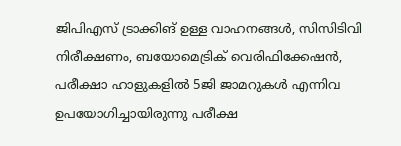ജിപിഎസ് ട്രാക്കിങ് ഉള്ള വാഹനങ്ങള്‍, സിസിടിവി നിരീക്ഷണം, ബയോമെട്രിക് വെരിഫിക്കേഷന്‍, പരീക്ഷാ ഹാളുകളില്‍ 5ജി ജാമറുകള്‍ എന്നിവ ഉപയോഗിച്ചായിരുന്നു പരീക്ഷ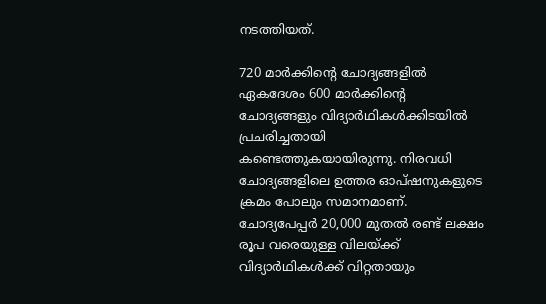നടത്തിയത്.

720 മാര്‍ക്കിന്റെ ചോദ്യങ്ങളില്‍ ഏകദേശം 600 മാര്‍ക്കിന്റെ ചോദ്യങ്ങളും വിദ്യാര്‍ഥികള്‍ക്കിടയില്‍ പ്രചരിച്ചതായി കണ്ടെത്തുകയായിരുന്നു. നിരവധി ചോദ്യങ്ങളിലെ ഉത്തര ഓപ്ഷനുകളുടെ ക്രമം പോലും സമാനമാണ്. ചോദ്യപേപ്പര്‍ 20,000 മുതല്‍ രണ്ട് ലക്ഷം രൂപ വരെയുള്ള വിലയ്ക്ക് വിദ്യാര്‍ഥികള്‍ക്ക് വിറ്റതായും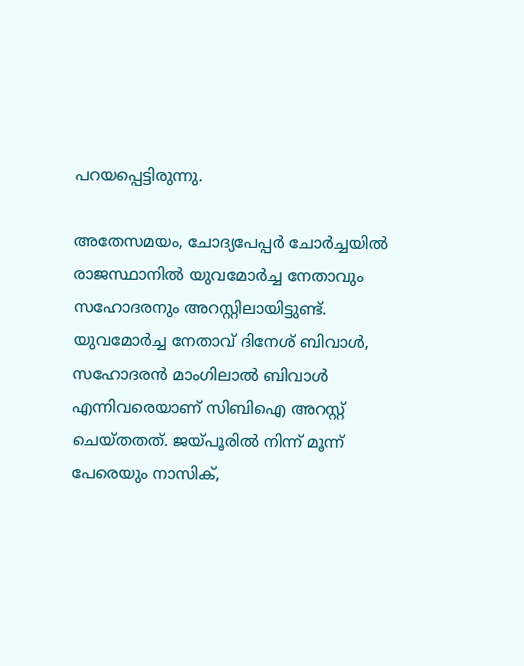പറയപ്പെട്ടിരുന്നു.

അതേസമയം, ചോദ്യപേപ്പര്‍ ചോര്‍ച്ചയില്‍ രാജസ്ഥാനില്‍ യുവമോര്‍ച്ച നേതാവും സഹോദരനും അറസ്റ്റിലായിട്ടുണ്ട്. യുവമോര്‍ച്ച നേതാവ് ദിനേശ് ബിവാള്‍, സഹോദരന്‍ മാംഗിലാല്‍ ബിവാള്‍ എന്നിവരെയാണ് സിബിഐ അറസ്റ്റ് ചെയ്തതത്. ജയ്പൂരില്‍ നിന്ന് മൂന്ന് പേരെയും നാസിക്,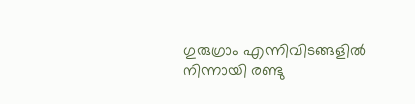ഗുരുഗ്രാം എന്നിവിടങ്ങളില്‍ നിന്നായി രണ്ടു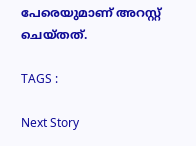പേരെയുമാണ് അറസ്റ്റ് ചെയ്തത്.

TAGS :

Next Story